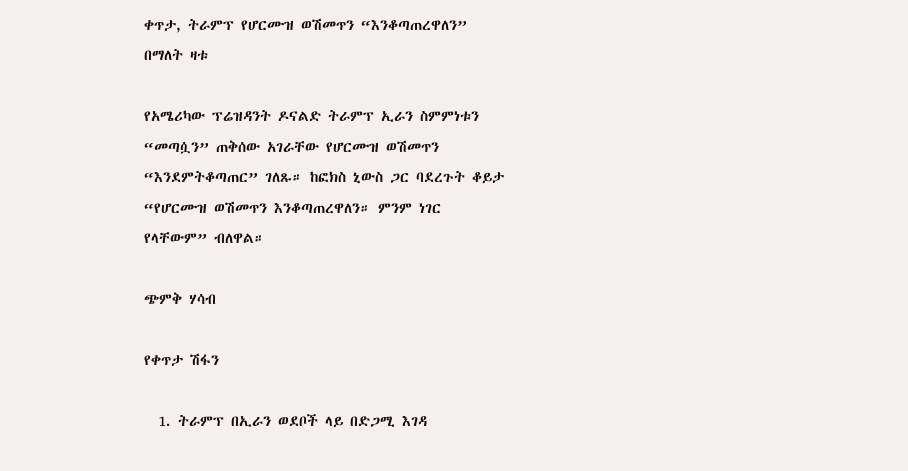ቀጥታ, ትራምፕ የሆርሙዝ ወሽመጥን “እንቆጣጠረዋለን” በማለት ዛቱ

የአሜሪካው ፕሬዝዳንት ዶናልድ ትራምፕ ኢራን ስምምነቱን “መጣሷን” ጠቅሰው አገራቸው የሆርሙዝ ወሽመጥን “እንደምትቆጣጠር” ገለጹ። ከፎክስ ኒውስ ጋር ባደረጉት ቆይታ “የሆርሙዝ ወሽመጥን እንቆጣጠረዋለን። ምንም ነገር የላቸውም” ብለዋል።

ጭምቅ ሃሳብ

የቀጥታ ሽፋን

  1. ትራምፕ በኢራን ወደቦች ላይ በድጋሚ እገዳ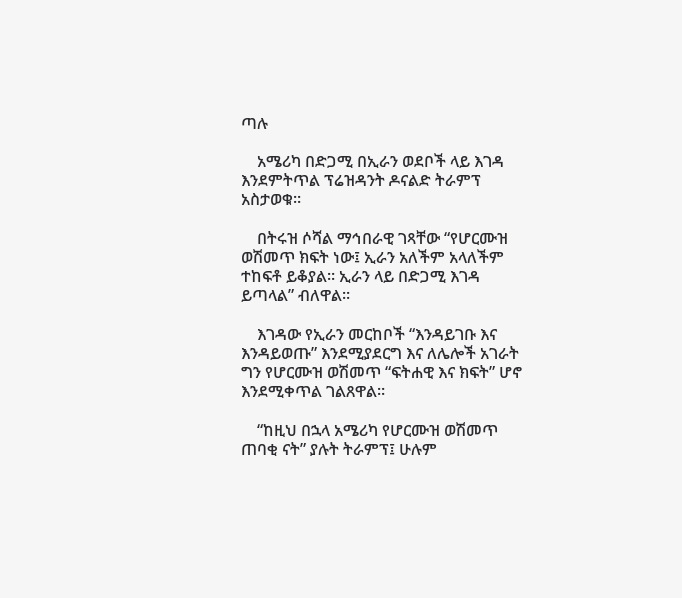ጣሉ

    አሜሪካ በድጋሚ በኢራን ወደቦች ላይ እገዳ እንደምትጥል ፕሬዝዳንት ዶናልድ ትራምፕ አስታወቁ።

    በትሩዝ ሶሻል ማኅበራዊ ገጻቸው “የሆርሙዝ ወሽመጥ ክፍት ነው፤ ኢራን አለችም አላለችም ተከፍቶ ይቆያል። ኢራን ላይ በድጋሚ እገዳ ይጣላል” ብለዋል።

    እገዳው የኢራን መርከቦች “እንዳይገቡ እና እንዳይወጡ” እንደሚያደርግ እና ለሌሎች አገራት ግን የሆርሙዝ ወሽመጥ “ፍትሐዊ እና ክፍት” ሆኖ እንደሚቀጥል ገልጸዋል።

    “ከዚህ በኋላ አሜሪካ የሆርሙዝ ወሽመጥ ጠባቂ ናት” ያሉት ትራምፕ፤ ሁሉም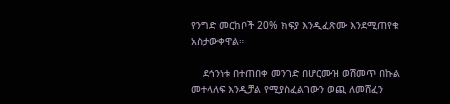የንግድ መርከቦች 20% ክፍያ እንዲፈጽሙ እንደሚጠየቁ አስታውቀዋል።

    ደኅንነቱ በተጠበቀ መንገድ በሆርሙዝ ወሽመጥ በኩል መተላለፍ እንዲቻል የሚያስፈልገውን ወጪ ለመሸፈን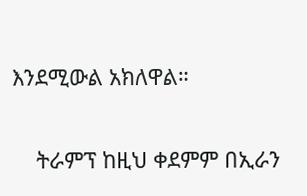እንደሚውል አክለዋል።

    ትራምፕ ከዚህ ቀደምም በኢራን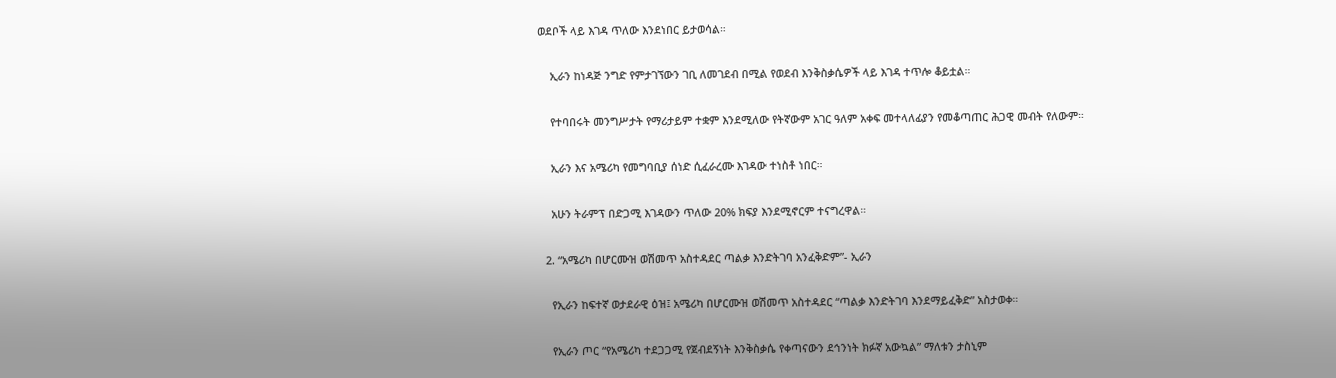ወደቦች ላይ እገዳ ጥለው እንደነበር ይታወሳል።

    ኢራን ከነዳጅ ንግድ የምታገኘውን ገቢ ለመገደብ በሚል የወደብ እንቅስቃሴዎች ላይ እገዳ ተጥሎ ቆይቷል።

    የተባበሩት መንግሥታት የማሪታይም ተቋም እንደሚለው የትኛውም አገር ዓለም አቀፍ መተላለፊያን የመቆጣጠር ሕጋዊ መብት የለውም።

    ኢራን እና አሜሪካ የመግባቢያ ሰነድ ሲፈራረሙ እገዳው ተነስቶ ነበር።

    አሁን ትራምፕ በድጋሚ እገዳውን ጥለው 20% ክፍያ እንደሚኖርም ተናግረዋል።

  2. “አሜሪካ በሆርሙዝ ወሽመጥ አስተዳደር ጣልቃ እንድትገባ አንፈቅድም”- ኢራን

    የኢራን ከፍተኛ ወታደራዊ ዕዝ፤ አሜሪካ በሆርሙዝ ወሽመጥ አስተዳደር “ጣልቃ እንድትገባ እንደማይፈቅድ” አስታወቀ።

    የኢራን ጦር “የአሜሪካ ተደጋጋሚ የጀብደኝነት እንቅስቃሴ የቀጣናውን ደኅንነት ክፉኛ አውኳል” ማለቱን ታስኒም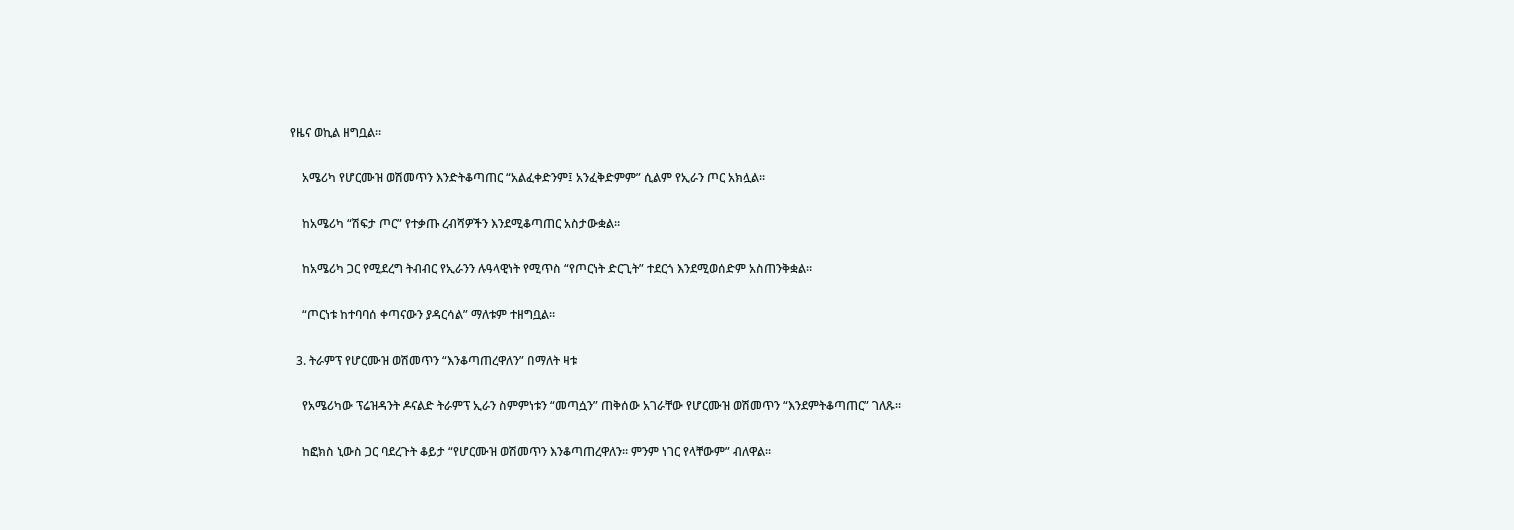የዜና ወኪል ዘግቧል።

    አሜሪካ የሆርሙዝ ወሽመጥን እንድትቆጣጠር “አልፈቀድንም፤ አንፈቅድምም” ሲልም የኢራን ጦር አክሏል።

    ከአሜሪካ “ሽፍታ ጦር” የተቃጡ ረብሻዎችን እንደሚቆጣጠር አስታውቋል።

    ከአሜሪካ ጋር የሚደረግ ትብብር የኢራንን ሉዓላዊነት የሚጥስ “የጦርነት ድርጊት” ተደርጎ እንደሚወሰድም አስጠንቅቋል።

    “ጦርነቱ ከተባባሰ ቀጣናውን ያዳርሳል” ማለቱም ተዘግቧል።

  3. ትራምፕ የሆርሙዝ ወሽመጥን “እንቆጣጠረዋለን” በማለት ዛቱ

    የአሜሪካው ፕሬዝዳንት ዶናልድ ትራምፕ ኢራን ስምምነቱን “መጣሷን” ጠቅሰው አገራቸው የሆርሙዝ ወሽመጥን “እንደምትቆጣጠር” ገለጹ።

    ከፎክስ ኒውስ ጋር ባደረጉት ቆይታ “የሆርሙዝ ወሽመጥን እንቆጣጠረዋለን። ምንም ነገር የላቸውም” ብለዋል።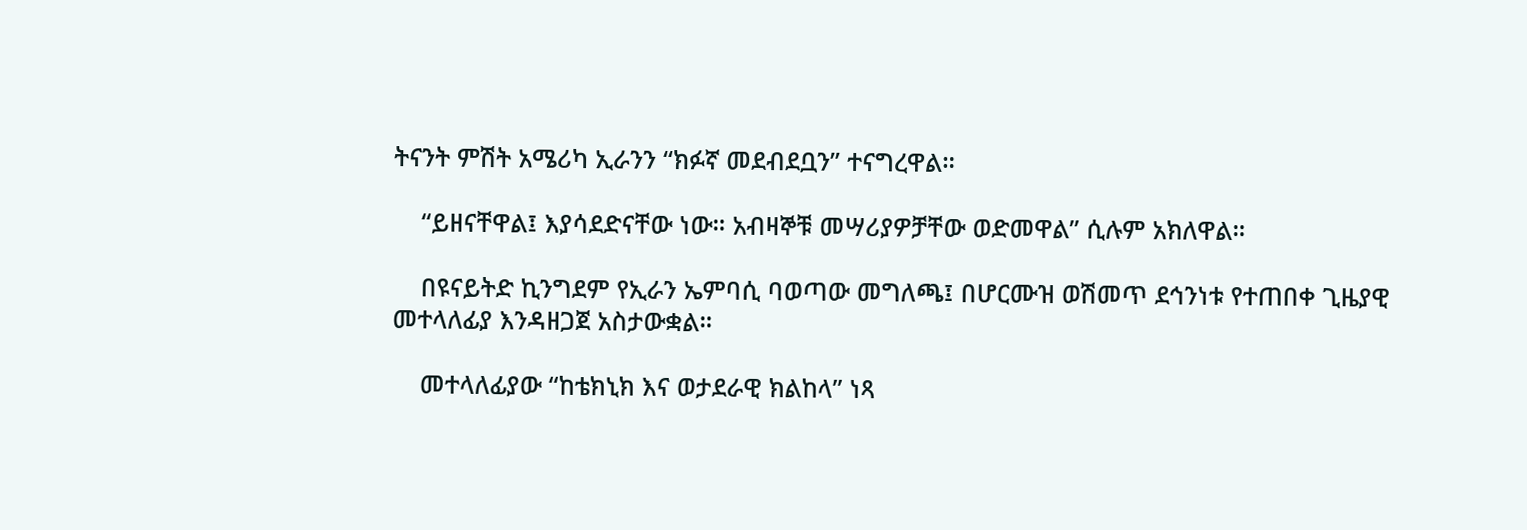ትናንት ምሽት አሜሪካ ኢራንን “ክፉኛ መደብደቧን” ተናግረዋል።

    “ይዘናቸዋል፤ እያሳደድናቸው ነው። አብዛኞቹ መሣሪያዎቻቸው ወድመዋል” ሲሉም አክለዋል።

    በዩናይትድ ኪንግደም የኢራን ኤምባሲ ባወጣው መግለጫ፤ በሆርሙዝ ወሽመጥ ደኅንነቱ የተጠበቀ ጊዜያዊ መተላለፊያ እንዳዘጋጀ አስታውቋል።

    መተላለፊያው “ከቴክኒክ እና ወታደራዊ ክልከላ” ነጻ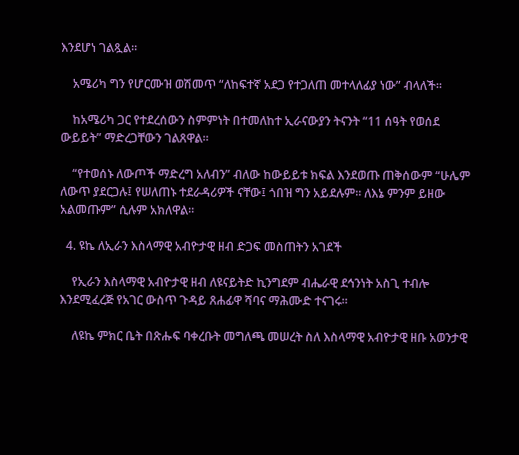እንደሆነ ገልጿል።

    አሜሪካ ግን የሆርሙዝ ወሽመጥ “ለከፍተኛ አደጋ የተጋለጠ መተላለፊያ ነው” ብላለች።

    ከአሜሪካ ጋር የተደረሰውን ስምምነት በተመለከተ ኢራናውያን ትናንት “11 ሰዓት የወሰደ ውይይት” ማድረጋቸውን ገልጸዋል።

    “የተወሰኑ ለውጦች ማድረግ አለብን” ብለው ከውይይቱ ክፍል እንደወጡ ጠቅሰውም “ሁሌም ለውጥ ያደርጋሉ፤ የሠለጠኑ ተደራዳሪዎች ናቸው፤ ጎበዝ ግን አይደሉም። ለእኔ ምንም ይዘው አልመጡም” ሲሉም አክለዋል።

  4. ዩኬ ለኢራን እስላማዊ አብዮታዊ ዘብ ድጋፍ መስጠትን አገደች

    የኢራን እስላማዊ አብዮታዊ ዘብ ለዩናይትድ ኪንግደም ብሔራዊ ደኅንነት አስጊ ተብሎ እንደሚፈረጅ የአገር ውስጥ ጉዳይ ጸሐፊዋ ሻባና ማሕሙድ ተናገሩ።

    ለዩኬ ምክር ቤት በጽሑፍ ባቀረቡት መግለጫ መሠረት ስለ እስላማዊ አብዮታዊ ዘቡ አወንታዊ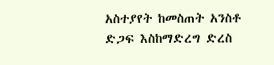አስተያየት ከመስጠት አንስቶ ድጋፍ እስከማድረግ ድረስ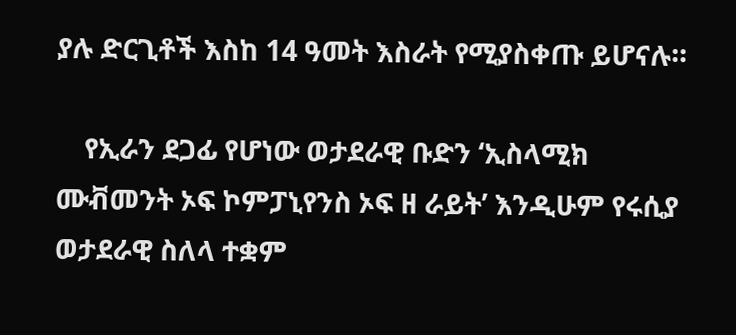ያሉ ድርጊቶች እስከ 14 ዓመት እስራት የሚያስቀጡ ይሆናሉ።

    የኢራን ደጋፊ የሆነው ወታደራዊ ቡድን ‘ኢስላሚክ ሙቭመንት ኦፍ ኮምፓኒየንስ ኦፍ ዘ ራይት’ እንዲሁም የሩሲያ ወታደራዊ ስለላ ተቋም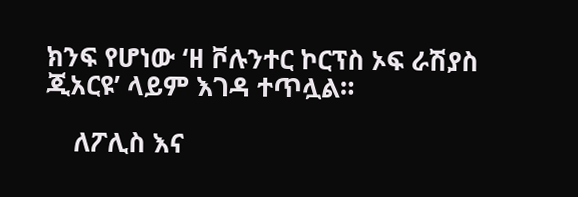ክንፍ የሆነው ‘ዘ ቮሉንተር ኮርፕስ ኦፍ ራሽያስ ጂአርዩ’ ላይም እገዳ ተጥሏል።

    ለፖሊስ እና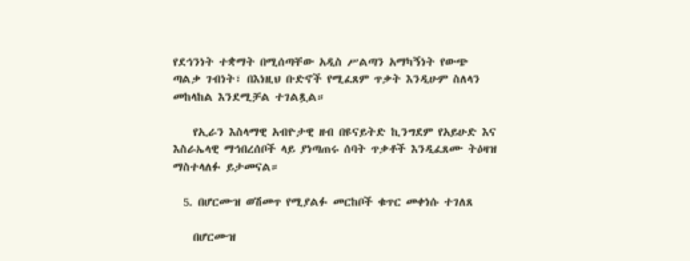የደኅንነት ተቋማት በሚሰጣቸው አዲስ ሥልጣን አማካኝነት የውጭ ጣልቃ ገብነት፣ በእነዚህ ቡድኖች የሚፈጸም ጥቃት እንዲሁም ስለላን መከላከል እንደሚቻል ተገልጿል።

    የኢራን እስላማዊ አብዮታዊ ዘብ በዩናይትድ ኪንግደም የአይሁድ እና እስራኤላዊ ማኅበረሰቦች ላይ ያነጣጠሩ ሰባት ጥቃቶች እንዲፈጸሙ ትዕዛዝ ማስተላለፉ ይታመናል።

  5. በሆርሙዝ ወሽመጥ የሚያልፉ መርከቦች ቁጥር መቀነሱ ተገለጸ

    በሆርሙዝ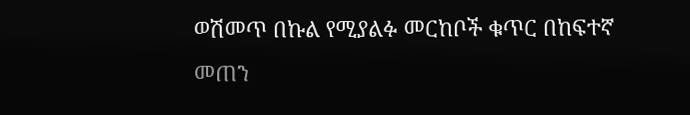ወሽመጥ በኩል የሚያልፉ መርከቦች ቁጥር በከፍተኛ መጠን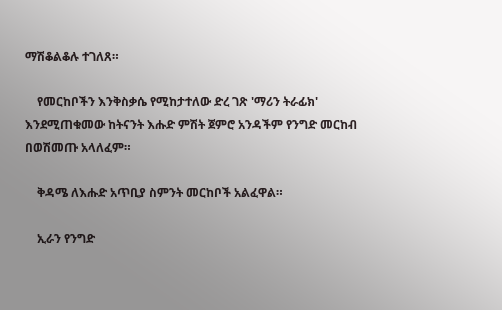ማሽቆልቆሉ ተገለጸ።

    የመርከቦችን እንቅስቃሴ የሚከታተለው ድረ ገጽ 'ማሪን ትራፊክ' እንደሚጠቁመው ከትናንት እሑድ ምሽት ጀምሮ አንዳችም የንግድ መርከብ በወሽመጡ አላለፈም።

    ቅዳሜ ለእሑድ አጥቢያ ስምንት መርከቦች አልፈዋል።

    ኢራን የንግድ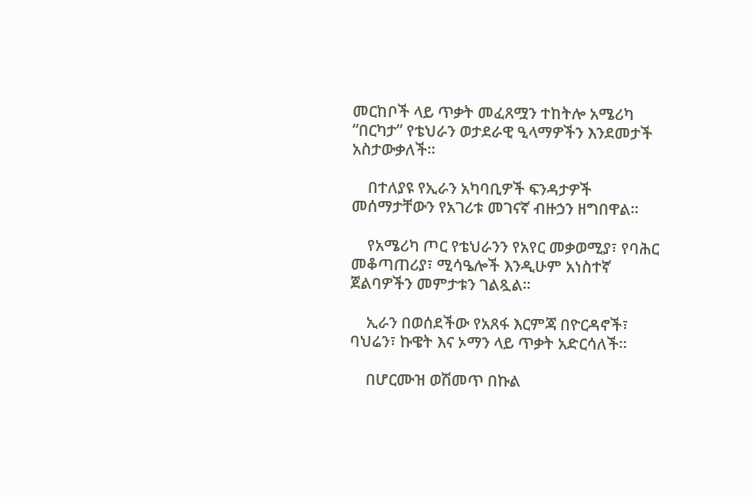መርከቦች ላይ ጥቃት መፈጸሟን ተከትሎ አሜሪካ “በርካታ” የቴህራን ወታደራዊ ዒላማዎችን እንደመታች አስታውቃለች።

    በተለያዩ የኢራን አካባቢዎች ፍንዳታዎች መሰማታቸውን የአገሪቱ መገናኛ ብዙኃን ዘግበዋል።

    የአሜሪካ ጦር የቴህራንን የአየር መቃወሚያ፣ የባሕር መቆጣጠሪያ፣ ሚሳዔሎች እንዲሁም አነስተኛ ጀልባዎችን መምታቱን ገልጿል።

    ኢራን በወሰደችው የአጸፋ እርምጃ በዮርዳኖች፣ ባህሬን፣ ኩዌት እና ኦማን ላይ ጥቃት አድርሳለች።

    በሆርሙዝ ወሽመጥ በኩል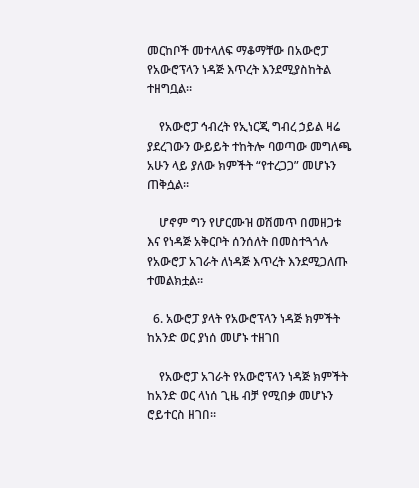መርከቦች መተላለፍ ማቆማቸው በአውሮፓ የአውሮፕላን ነዳጅ እጥረት እንደሚያስከትል ተዘግቧል።

    የአውሮፓ ኅብረት የኢነርጂ ግብረ ኃይል ዛሬ ያደረገውን ውይይት ተከትሎ ባወጣው መግለጫ አሁን ላይ ያለው ክምችት “የተረጋጋ” መሆኑን ጠቅሷል።

    ሆኖም ግን የሆርሙዝ ወሽመጥ በመዘጋቱ እና የነዳጅ አቅርቦት ሰንሰለት በመስተጓጎሉ የአውሮፓ አገራት ለነዳጅ እጥረት እንደሚጋለጡ ተመልክቷል።

  6. አውሮፓ ያላት የአውሮፕላን ነዳጅ ክምችት ከአንድ ወር ያነሰ መሆኑ ተዘገበ

    የአውሮፓ አገራት የአውሮፕላን ነዳጅ ክምችት ከአንድ ወር ላነሰ ጊዜ ብቻ የሚበቃ መሆኑን ሮይተርስ ዘገበ።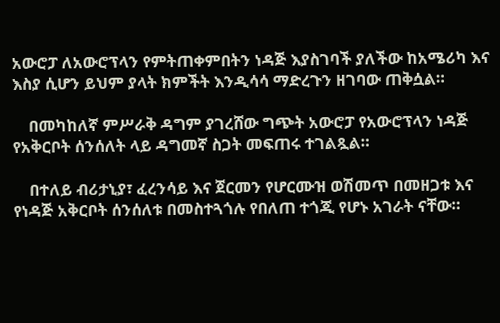አውሮፓ ለአውሮፕላን የምትጠቀምበትን ነዳጅ እያስገባች ያለችው ከአሜሪካ እና እስያ ሲሆን ይህም ያላት ክምችት እንዲሳሳ ማድረጉን ዘገባው ጠቅሷል።

    በመካከለኛ ምሥራቅ ዳግም ያገረሸው ግጭት አውሮፓ የአውሮፕላን ነዳጅ የአቅርቦት ሰንሰለት ላይ ዳግመኛ ስጋት መፍጠሩ ተገልጿል።

    በተለይ ብሪታኒያ፣ ፈረንሳይ እና ጀርመን የሆርሙዝ ወሽመጥ በመዘጋቱ እና የነዳጅ አቅርቦት ሰንሰለቱ በመስተጓጎሉ የበለጠ ተጎጂ የሆኑ አገራት ናቸው።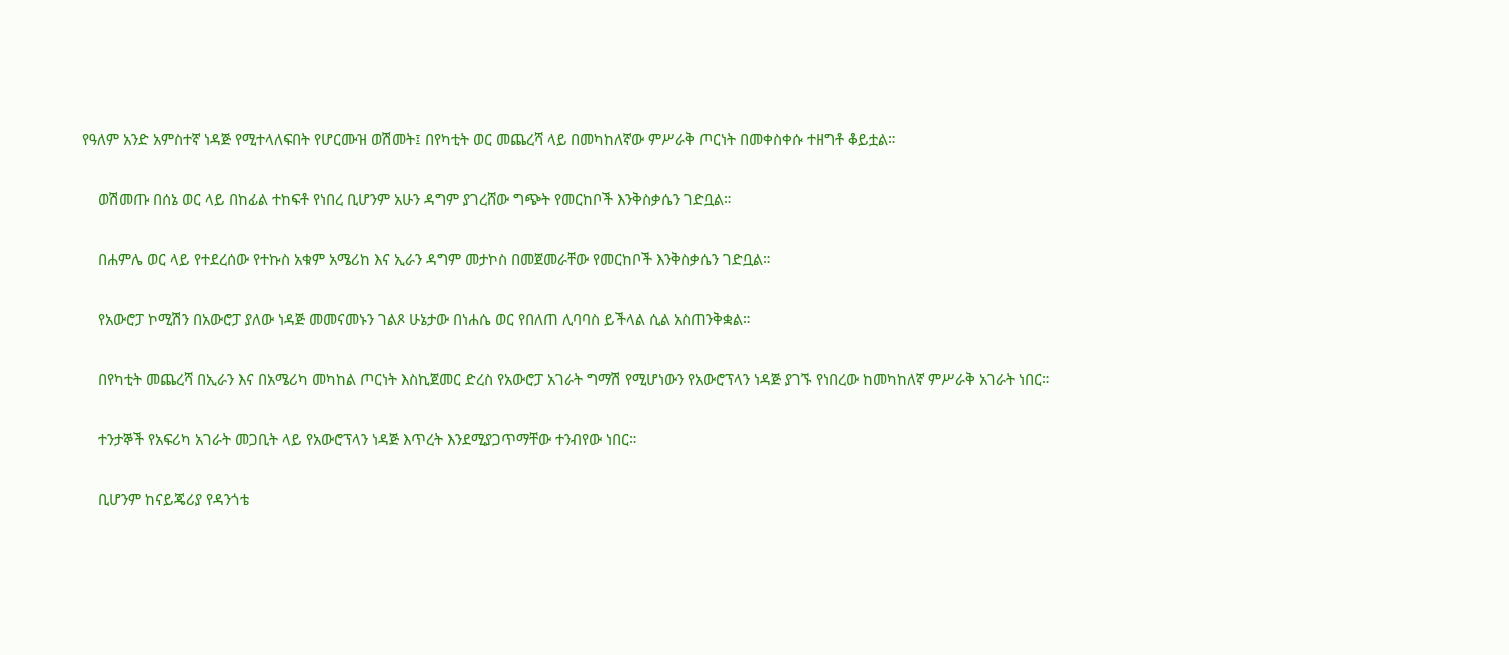የዓለም አንድ አምስተኛ ነዳጅ የሚተላለፍበት የሆርሙዝ ወሽመት፤ በየካቲት ወር መጨረሻ ላይ በመካከለኛው ምሥራቅ ጦርነት በመቀስቀሱ ተዘግቶ ቆይቷል።

    ወሽመጡ በሰኔ ወር ላይ በከፊል ተከፍቶ የነበረ ቢሆንም አሁን ዳግም ያገረሸው ግጭት የመርከቦች እንቅስቃሴን ገድቧል።

    በሐምሌ ወር ላይ የተደረሰው የተኩስ አቁም አሜሪከ እና ኢራን ዳግም መታኮስ በመጀመራቸው የመርከቦች እንቅስቃሴን ገድቧል።

    የአውሮፓ ኮሚሽን በአውሮፓ ያለው ነዳጅ መመናመኑን ገልጾ ሁኔታው በነሐሴ ወር የበለጠ ሊባባስ ይችላል ሲል አስጠንቅቋል።

    በየካቲት መጨረሻ በኢራን እና በአሜሪካ መካከል ጦርነት እስኪጀመር ድረስ የአውሮፓ አገራት ግማሽ የሚሆነውን የአውሮፕላን ነዳጅ ያገኙ የነበረው ከመካከለኛ ምሥራቅ አገራት ነበር።

    ተንታኞች የአፍሪካ አገራት መጋቢት ላይ የአውሮፕላን ነዳጅ እጥረት እንደሚያጋጥማቸው ተንብየው ነበር።

    ቢሆንም ከናይጄሪያ የዳንጎቴ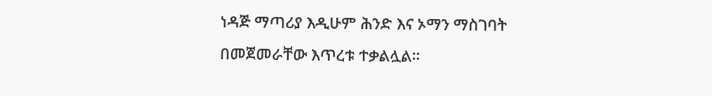ነዳጅ ማጣሪያ እዲሁም ሕንድ እና ኦማን ማስገባት በመጀመራቸው እጥረቱ ተቃልሏል።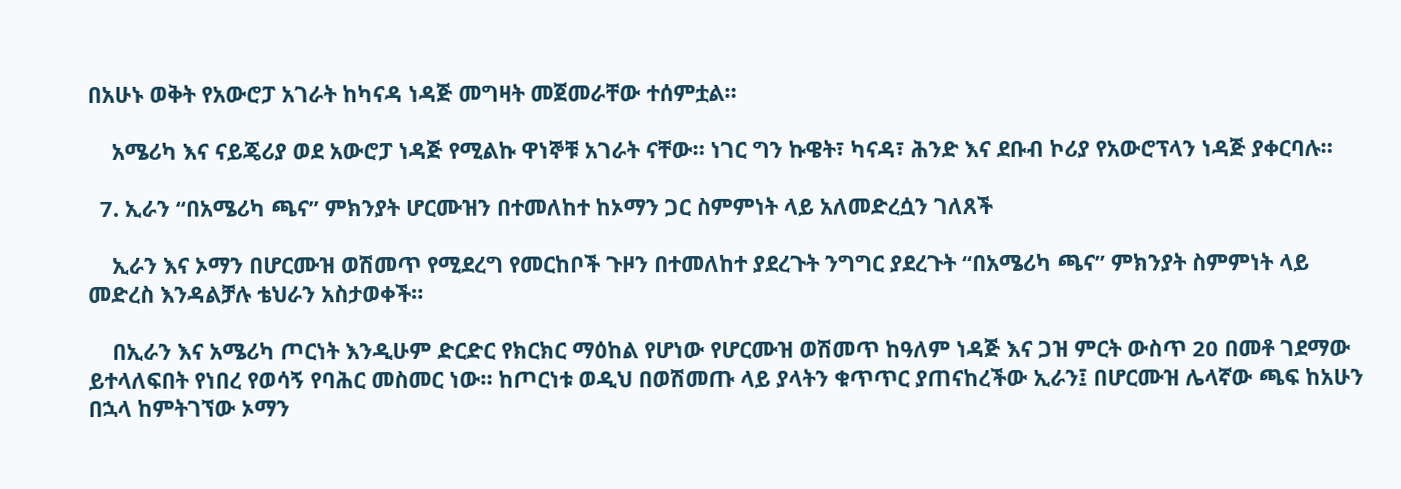በአሁኑ ወቅት የአውሮፓ አገራት ከካናዳ ነዳጅ መግዛት መጀመራቸው ተሰምቷል።

    አሜሪካ እና ናይጄሪያ ወደ አውሮፓ ነዳጅ የሚልኩ ዋነኞቹ አገራት ናቸው። ነገር ግን ኩዌት፣ ካናዳ፣ ሕንድ እና ደቡብ ኮሪያ የአውሮፕላን ነዳጅ ያቀርባሉ።

  7. ኢራን “በአሜሪካ ጫና” ምክንያት ሆርሙዝን በተመለከተ ከኦማን ጋር ስምምነት ላይ አለመድረሷን ገለጸች

    ኢራን እና ኦማን በሆርሙዝ ወሽመጥ የሚደረግ የመርከቦች ጉዞን በተመለከተ ያደረጉት ንግግር ያደረጉት “በአሜሪካ ጫና” ምክንያት ስምምነት ላይ መድረስ እንዳልቻሉ ቴህራን አስታወቀች።

    በኢራን እና አሜሪካ ጦርነት እንዲሁም ድርድር የክርክር ማዕከል የሆነው የሆርሙዝ ወሽመጥ ከዓለም ነዳጅ እና ጋዝ ምርት ውስጥ 20 በመቶ ገደማው ይተላለፍበት የነበረ የወሳኝ የባሕር መስመር ነው። ከጦርነቱ ወዲህ በወሽመጡ ላይ ያላትን ቁጥጥር ያጠናከረችው ኢራን፤ በሆርሙዝ ሌላኛው ጫፍ ከአሁን በኋላ ከምትገኘው ኦማን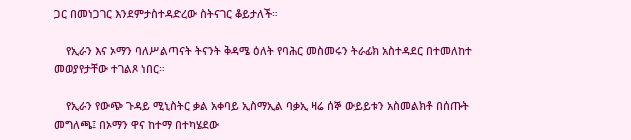ጋር በመነጋገር እንደምታስተዳድረው ስትናገር ቆይታለች።

    የኢራን እና ኦማን ባለሥልጣናት ትናንት ቅዳሜ ዕለት የባሕር መስመሩን ትራፊክ አስተዳደር በተመለከተ መወያየታቸው ተገልጾ ነበር።

    የኢራን የውጭ ጉዳይ ሚኒስትር ቃል አቀባይ ኢስማኢል ባቃኢ ዛሬ ሰኞ ውይይቱን አስመልክቶ በሰጡት መግለጫ፤ በኦማን ዋና ከተማ በተካሄደው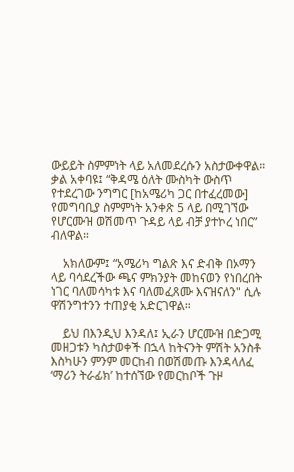ውይይት ስምምነት ላይ አለመደረሱን አስታውቀዋል። ቃል አቀባዩ፤ “ቅዳሜ ዕለት ሙስካት ውስጥ የተደረገው ንግግር [ከአሜሪካ ጋር በተፈረመው] የመግባቢያ ስምምነት አንቀጽ 5 ላይ በሚገኘው የሆርሙዝ ወሽመጥ ጉዳይ ላይ ብቻ ያተኮረ ነበር” ብለዋል።

    አክለውም፤ “አሜሪካ ግልጽ እና ድብቅ በኦማን ላይ ባሳደረችው ጫና ምክንያት መከናወን የነበረበት ነገር ባለመሳካቱ እና ባለመፈጸሙ እናዝናለን" ሲሉ ዋሽንግተንን ተጠያቂ አድርገዋል።

    ይህ በእንዲህ እንዳለ፤ ኢራን ሆርሙዝ በድጋሚ መዘጋቱን ካስታወቀች በኋላ ከትናንት ምሽት አንስቶ እስካሁን ምንም መርከብ በወሽመጡ እንዳላለፈ ‘ማሪን ትራፊክ’ ከተሰኘው የመርከቦች ጉዞ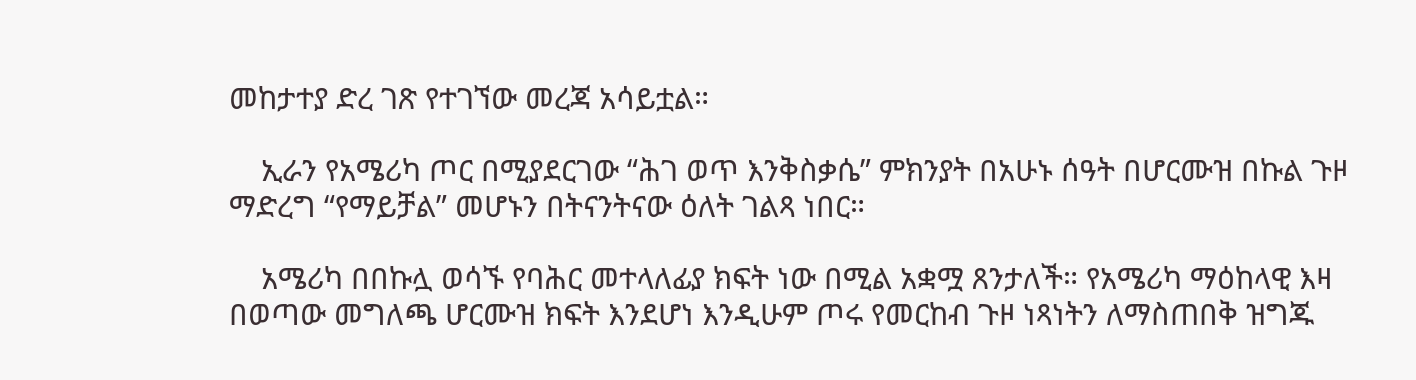መከታተያ ድረ ገጽ የተገኘው መረጃ አሳይቷል።

    ኢራን የአሜሪካ ጦር በሚያደርገው “ሕገ ወጥ እንቅስቃሴ” ምክንያት በአሁኑ ሰዓት በሆርሙዝ በኩል ጉዞ ማድረግ “የማይቻል” መሆኑን በትናንትናው ዕለት ገልጻ ነበር።

    አሜሪካ በበኩሏ ወሳኙ የባሕር መተላለፊያ ክፍት ነው በሚል አቋሟ ጸንታለች። የአሜሪካ ማዕከላዊ እዛ በወጣው መግለጫ ሆርሙዝ ክፍት እንደሆነ እንዲሁም ጦሩ የመርከብ ጉዞ ነጻነትን ለማስጠበቅ ዝግጁ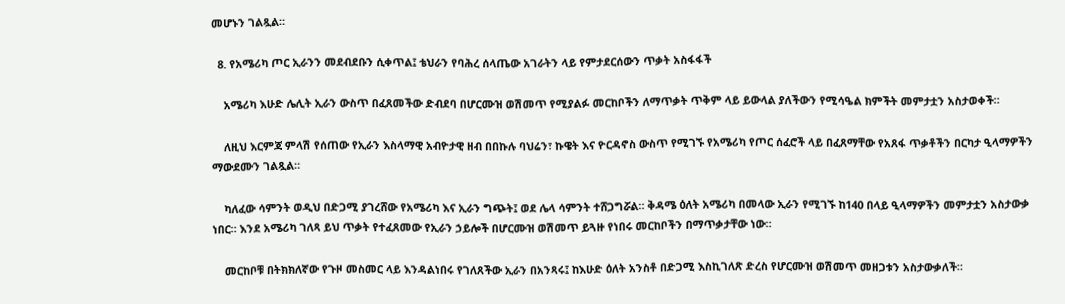መሆኑን ገልጿል።

  8. የአሜሪካ ጦር ኢራንን መደብደቡን ሲቀጥል፤ ቴህራን የባሕረ ሰላጤው አገራትን ላይ የምታደርሰውን ጥቃት አስፋፋች

    አሜሪካ እሁድ ሌሊት ኢራን ውስጥ በፈጸመችው ድብደባ በሆርሙዝ ወሽመጥ የሚያልፉ መርከቦችን ለማጥቃት ጥቅም ላይ ይውላል ያለችውን የሚሳዔል ክምችት መምታቷን አስታወቀች።

    ለዚህ እርምጃ ምላሽ የሰጠው የኢራን እስላማዊ አብዮታዊ ዘብ በበኩሉ ባህሬን፣ ኩዌት እና ዮርዳኖስ ውስጥ የሚገኙ የአሜሪካ የጦር ሰፈሮች ላይ በፈጸማቸው የአጸፋ ጥቃቶችን በርካታ ዒላማዎችን ማውደሙን ገልጿል።

    ካለፈው ሳምንት ወዲህ በድጋሚ ያገረሸው የአሜሪካ እና ኢራን ግጭት፤ ወደ ሌላ ሳምንት ተሸጋግሯል። ቅዳሜ ዕለት አሜሪካ በመላው ኢራን የሚገኙ ከ140 በላይ ዒላማዎችን መምታቷን አስታውቃ ነበር። እንደ አሜሪካ ገለጻ ይህ ጥቃት የተፈጸመው የኢራን ኃይሎች በሆርሙዝ ወሽመጥ ይጓዙ የነበሩ መርከቦችን በማጥቃታቸው ነው።

    መርከቦቹ በትክክለኛው የጉዞ መስመር ላይ እንዳልነበሩ የገለጸችው ኢራን በአንጻሩ፤ ከእሁድ ዕለት አንስቶ በድጋሚ እስኪገለጽ ድረስ የሆርሙዝ ወሽመጥ መዘጋቱን አስታውቃለች።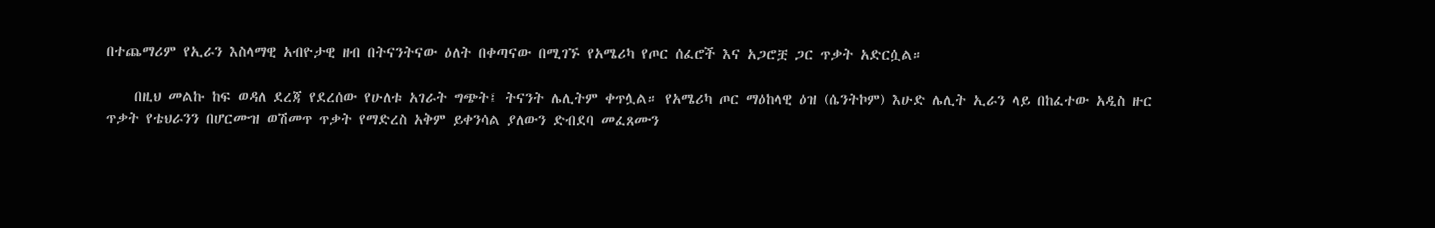በተጨማሪም የኢራን እስላማዊ አብዮታዊ ዘብ በትናንትናው ዕለት በቀጣናው በሚገኙ የአሜሪካ የጦር ሰፈሮች እና አጋሮቿ ጋር ጥቃት አድርሷል።

    በዚህ መልኩ ከፍ ወዳለ ደረጃ የደረሰው የሁለቱ አገራት ግጭት፤ ትናንት ሌሊትም ቀጥሏል። የአሜሪካ ጦር ማዕከላዊ ዕዝ (ሴንትኮም) እሁድ ሌሊት ኢራን ላይ በከፈተው አዲስ ዙር ጥቃት የቴህራንን በሆርሙዝ ወሽመጥ ጥቃት የማድረስ አቅም ይቀንሳል ያለውን ድብደባ መፈጸሙን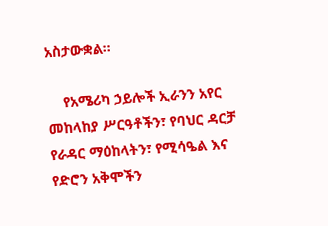አስታውቋል።

    የአሜሪካ ኃይሎች ኢራንን አየር መከላከያ ሥርዓቶችን፣ የባህር ዳርቻ የራዳር ማዕከላትን፣ የሚሳዔል እና የድሮን አቅሞችን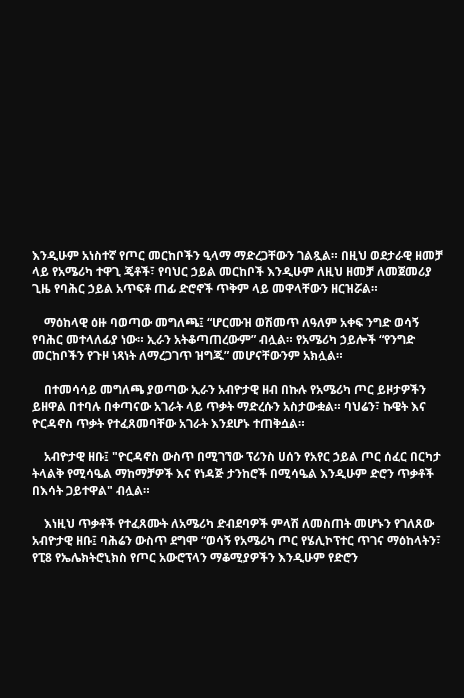እንዲሁም አነስተኛ የጦር መርከቦችን ዒላማ ማድረጋቸውን ገልጿል። በዚህ ወደታራዊ ዘመቻ ላይ የአሜሪካ ተዋጊ ጄቶች፣ የባህር ኃይል መርከቦች እንዲሁም ለዚህ ዘመቻ ለመጀመሪያ ጊዜ የባሕር ኃይል አጥፍቶ ጠፊ ድሮኖች ጥቅም ላይ መዋላቸውን ዘርዝሯል።

    ማዕከላዊ ዕዙ ባወጣው መግለጫ፤ “ሆርሙዝ ወሽመጥ ለዓለም አቀፍ ንግድ ወሳኝ የባሕር መተላለፊያ ነው። ኢራን አትቆጣጠረውም” ብሏል። የአሜሪካ ኃይሎች “የንግድ መርከቦችን የጉዞ ነጻነት ለማረጋገጥ ዝግጁ” መሆናቸውንም አክሏል።

    በተመሳሳይ መግለጫ ያወጣው ኢራን አብዮታዊ ዘብ በኩሉ የአሜሪካ ጦር ይዞታዎችን ይዘዋል በተባሉ በቀጣናው አገራት ላይ ጥቃት ማድረሱን አስታውቋል። ባህሬን፣ ኩዌት እና ዮርዳኖስ ጥቃት የተፈጸመባቸው አገራት እንደሆኑ ተጠቅሷል።

    አብዮታዊ ዘቡ፤ "ዮርዳኖስ ውስጥ በሚገኘው ፕሪንስ ሀሰን የአየር ኃይል ጦር ሰፈር በርካታ ትላልቅ የሚሳዔል ማከማቻዎች እና የነዳጅ ታንከሮች በሚሳዔል እንዲሁም ድሮን ጥቃቶች በእሳት ጋይተዋል" ብሏል።

    እነዚህ ጥቃቶች የተፈጸሙት ለአሜሪካ ድብደባዎች ምላሽ ለመስጠት መሆኑን የገለጸው አብዮታዊ ዘቡ፤ ባሕሬን ውስጥ ደግሞ “ወሳኝ የአሜሪካ ጦር የሄሊኮፕተር ጥገና ማዕከላትን፣ የፒ8 የኤሌክትሮኒክስ የጦር አውሮፕላን ማቆሚያዎችን እንዲሁም የድሮን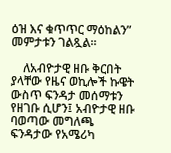ዕዝ እና ቁጥጥር ማዕከልን” መምታቱን ገልጿል።

    ለአብዮታዊ ዘቡ ቅርበት ያላቸው የዜና ወኪሎች ኩዌት ውስጥ ፍንዳታ መሰማቱን የዘገቡ ሲሆን፤ አብዮታዊ ዘቡ ባወጣው መግለጫ ፍንዳታው የአሜሪካ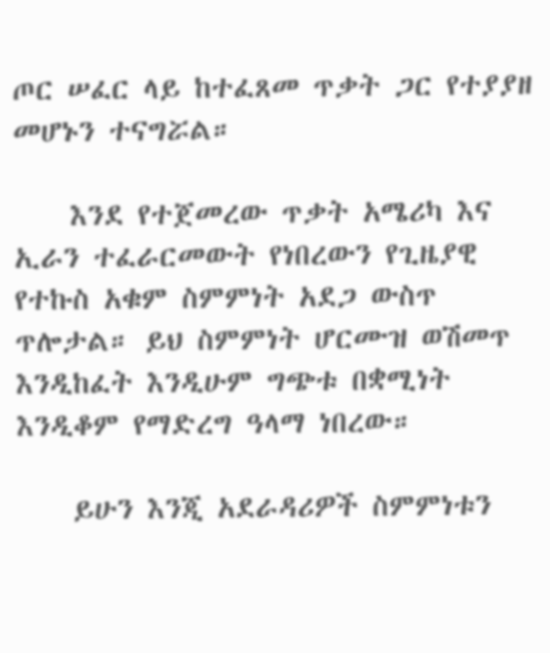ጦር ሠፈር ላይ ከተፈጸመ ጥቃት ጋር የተያያዘ መሆኑን ተናግሯል።

    እንደ የተጀመረው ጥቃት አሜሪካ እና ኢራን ተፈራርመውት የነበረውን የጊዜያዊ የተኩስ አቁም ስምምነት አደጋ ውስጥ ጥሎታል። ይህ ስምምነት ሆርሙዝ ወሽመጥ እንዲከፈት እንዲሁም ግጭቱ በቋሚነት እንዲቆም የማድረግ ዓላማ ነበረው።

    ይሁን እንጂ አደራዳሪዎች ስምምነቱን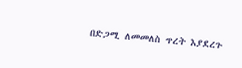በድጋሚ ለመመለስ ጥረት እያደረጉ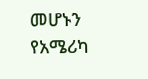መሆኑን የአሜሪካ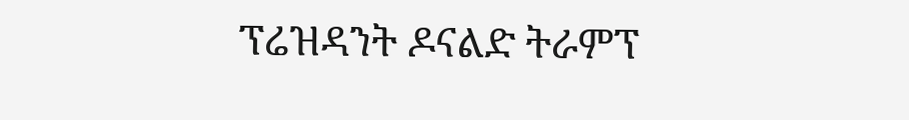ፕሬዝዳንት ዶናልድ ትራምፕ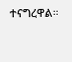ተናግረዋል።